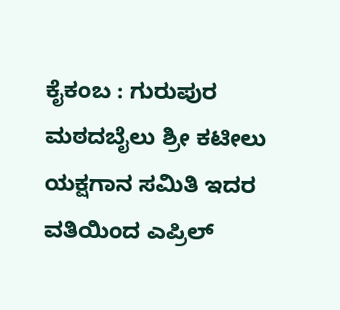ಕೈಕಂಬ : ಗುರುಪುರ ಮಠದಬೈಲು ಶ್ರೀ ಕಟೀಲು ಯಕ್ಷಗಾನ ಸಮಿತಿ ಇದರ ವತಿಯಿಂದ ಎಪ್ರಿಲ್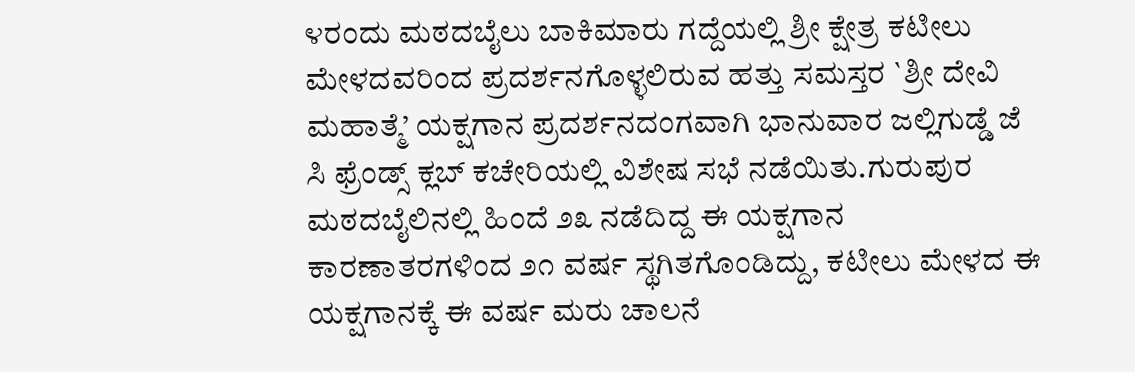೪ರಂದು ಮಠದಬೈಲು ಬಾಕಿಮಾರು ಗದ್ದೆಯಲ್ಲಿ ಶ್ರೀ ಕ್ಷೇತ್ರ ಕಟೀಲು ಮೇಳದವರಿಂದ ಪ್ರದರ್ಶನಗೊಳ್ಳಲಿರುವ ಹತ್ತು ಸಮಸ್ತರ `ಶ್ರೀ ದೇವಿ ಮಹಾತ್ಮೆ’ ಯಕ್ಷಗಾನ ಪ್ರದರ್ಶನದಂಗವಾಗಿ ಭಾನುವಾರ ಜಲ್ಲಿಗುಡ್ಡೆ ಜೆ ಸಿ ಫ್ರೆಂಡ್ಸ್ ಕ್ಲಬ್ ಕಚೇರಿಯಲ್ಲಿ ವಿಶೇಷ ಸಭೆ ನಡೆಯಿತು.ಗುರುಪುರ ಮಠದಬೈಲಿನಲ್ಲಿ ಹಿಂದೆ ೨೩ ನಡೆದಿದ್ದ ಈ ಯಕ್ಷಗಾನ ಕಾರಣಾತರಗಳಿಂದ ೨೧ ವರ್ಷ ಸ್ಥಗಿತಗೊಂಡಿದ್ದು, ಕಟೀಲು ಮೇಳದ ಈ ಯಕ್ಷಗಾನಕ್ಕೆ ಈ ವರ್ಷ ಮರು ಚಾಲನೆ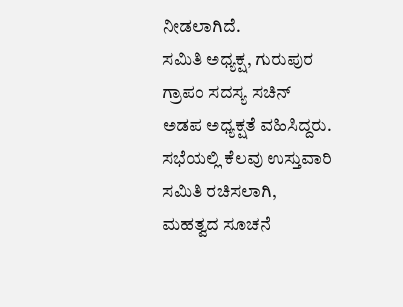ನೀಡಲಾಗಿದೆ.
ಸಮಿತಿ ಅಧ್ಯಕ್ಷ, ಗುರುಪುರ ಗ್ರಾಪಂ ಸದಸ್ಯ ಸಚಿನ್ ಅಡಪ ಅಧ್ಯಕ್ಷತೆ ವಹಿಸಿದ್ದರು. ಸಭೆಯಲ್ಲಿ ಕೆಲವು ಉಸ್ತುವಾರಿ ಸಮಿತಿ ರಚಿಸಲಾಗಿ, ಮಹತ್ವದ ಸೂಚನೆ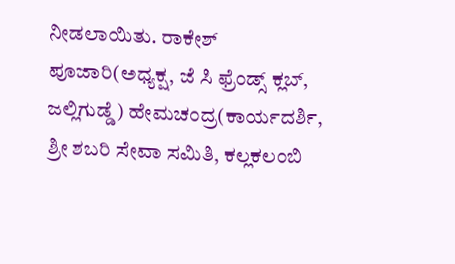ನೀಡಲಾಯಿತು. ರಾಕೇಶ್ ಪೂಜಾರಿ(ಅಧ್ಯಕ್ಷ, ಜೆ ಸಿ ಫ್ರೆಂಡ್ಸ್ ಕ್ಲಬ್, ಜಲ್ಲಿಗುಡ್ಡೆ) ಹೇಮಚಂದ್ರ(ಕಾರ್ಯದರ್ಶಿ, ಶ್ರೀ ಶಬರಿ ಸೇವಾ ಸಮಿತಿ, ಕಲ್ಲಕಲಂಬಿ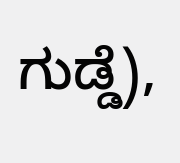ಗುಡ್ಡೆ),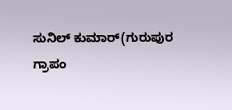ಸುನಿಲ್ ಕುಮಾರ್(ಗುರುಪುರ ಗ್ರಾಪಂ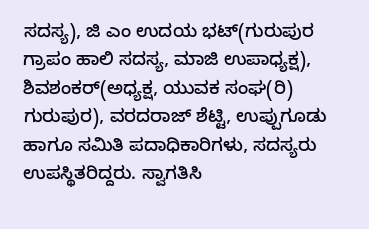ಸದಸ್ಯ), ಜಿ ಎಂ ಉದಯ ಭಟ್(ಗುರುಪುರ ಗ್ರಾಪಂ ಹಾಲಿ ಸದಸ್ಯ, ಮಾಜಿ ಉಪಾಧ್ಯಕ್ಷ), ಶಿವಶಂಕರ್(ಅಧ್ಯಕ್ಷ, ಯುವಕ ಸಂಘ(ರಿ) ಗುರುಪುರ), ವರದರಾಜ್ ಶೆಟ್ಟಿ, ಉಪ್ಪುಗೂಡು ಹಾಗೂ ಸಮಿತಿ ಪದಾಧಿಕಾರಿಗಳು, ಸದಸ್ಯರು ಉಪಸ್ಥಿತರಿದ್ದರು. ಸ್ವಾಗತಿಸಿ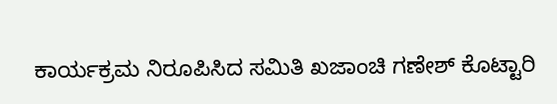ಕಾರ್ಯಕ್ರಮ ನಿರೂಪಿಸಿದ ಸಮಿತಿ ಖಜಾಂಚಿ ಗಣೇಶ್ ಕೊಟ್ಟಾರಿ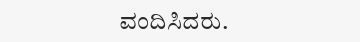ವಂದಿಸಿದರು.